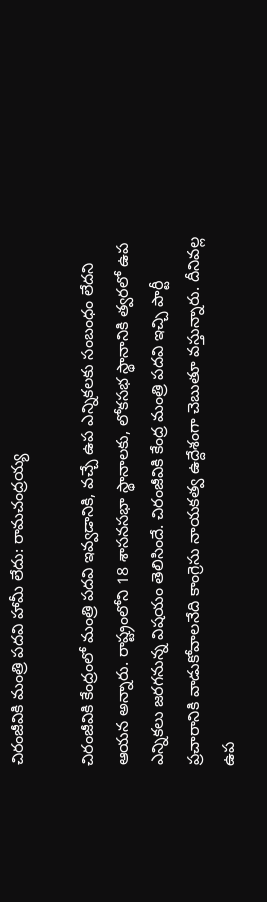చిరంజీవికి మంత్రి పదవి హామీ లేదు: రామచంద్రయ్య

చిరంజీవికి కేంద్రంలో మంత్రి పదవి ఇవ్వడానికి, వచ్చే ఉప ఎన్నికలకు సంబంధం లేదని ఆయన అన్నారు. రాష్ట్రంలోని 18 శాసనసభా స్థానాలకు, లోకసభ స్థానానికి త్వరలో ఉప ఎన్నికలు జరగనున్న విషయం తెలిసిందే. చిరంజీవికి కేంద్ర మంత్రి పదవి ఇచ్చి పార్టీ ప్రచారానికి వాడుకోవాలనేది కాంగ్రెసు నాయకత్వ ఉద్దేశంగా చెబుతూ వస్తున్నారు. దీనివల్ల ఉప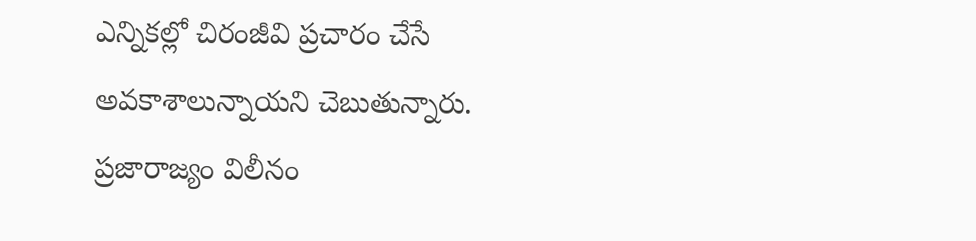ఎన్నికల్లో చిరంజీవి ప్రచారం చేసే అవకాశాలున్నాయని చెబుతున్నారు.
ప్రజారాజ్యం విలీనం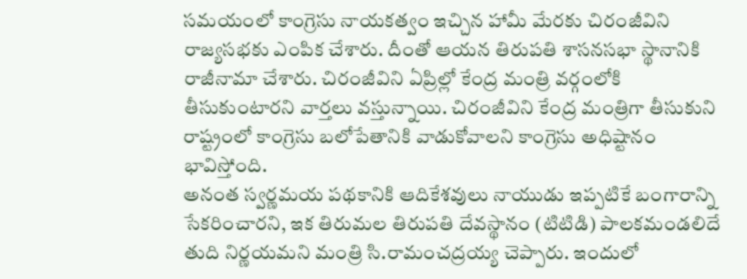సమయంలో కాంగ్రెసు నాయకత్వం ఇచ్చిన హామీ మేరకు చిరంజీవిని రాజ్యసభకు ఎంపిక చేశారు. దీంతో ఆయన తిరుపతి శాసనసభా స్థానానికి రాజీనామా చేశారు. చిరంజీవిని ఏప్రిల్లో కేంద్ర మంత్రి వర్గంలోకి తీసుకుంటారని వార్తలు వస్తున్నాయి. చిరంజీవిని కేంద్ర మంత్రిగా తీసుకుని రాష్ట్రంలో కాంగ్రెసు బలోపేతానికి వాడుకోవాలని కాంగ్రెసు అధిష్టానం భావిస్తోంది.
అనంత స్వర్ణమయ పథకానికి ఆదికేశవులు నాయుడు ఇప్పటికే బంగారాన్ని సేకరించారని, ఇక తిరుమల తిరుపతి దేవస్థానం (టిటిడి) పాలకమండలిదే తుది నిర్ణయమని మంత్రి సి.రామంచద్రయ్య చెప్పారు. ఇందులో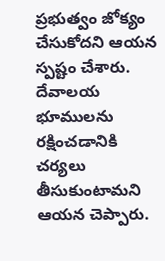ప్రభుత్వం జోక్యం చేసుకోదని ఆయన స్పష్టం చేశారు. దేవాలయ భూములను రక్షించడానికి చర్యలు తీసుకుంటామని ఆయన చెప్పారు.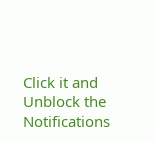Click it and Unblock the Notifications